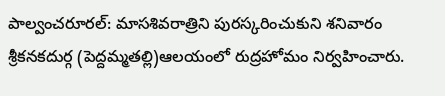పాల్వంచరూరల్: మాసశివరాత్రిని పురస్కరించుకుని శనివారం శ్రీకనకదుర్గ (పెద్దమ్మతల్లి)ఆలయంలో రుద్రహోమం నిర్వహించారు.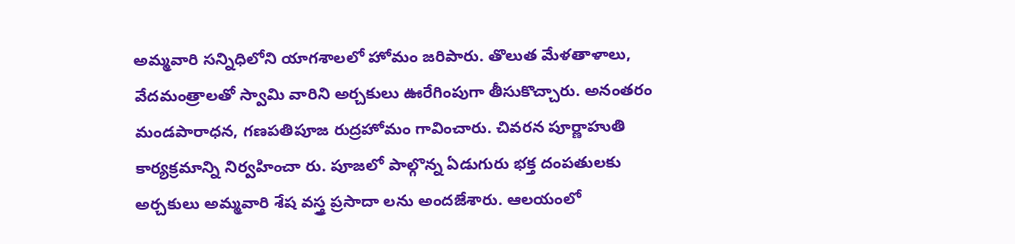అమ్మవారి సన్నిధిలోని యాగశాలలో హోమం జరిపారు. తొలుత మేళతాళాలు, వేదమంత్రాలతో స్వామి వారిని అర్చకులు ఊరేగింపుగా తీసుకొచ్చారు. అనంతరం మండపారాధన, గణపతిపూజ రుద్రహోమం గావించారు. చివరన పూర్ణాహుతి కార్యక్రమాన్ని నిర్వహించా రు. పూజలో పాల్గొన్న ఏడుగురు భక్త దంపతులకు అర్చకులు అమ్మవారి శేష వస్త్ర ప్రసాదా లను అందజేశారు. ఆలయంలో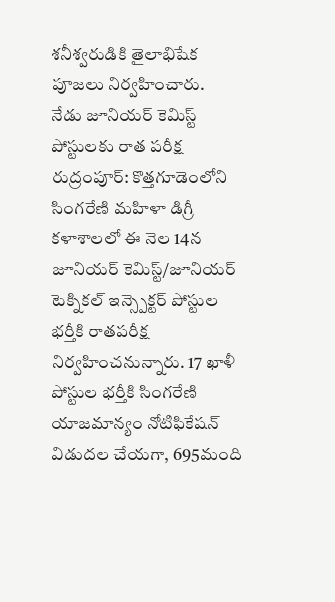శనీశ్వరుడికి తైలాభిషేక పూజలు నిర్వహించారు.
నేడు జూనియర్ కెమిస్ట్ పోస్టులకు రాత పరీక్ష
రుద్రంపూర్: కొత్తగూడెంలోని సింగరేణి మహిళా డిగ్రీ కళాశాలలో ఈ నెల 14న జూనియర్ కెమిస్ట్/జూనియర్ టెక్నికల్ ఇన్స్పెక్టర్ పోస్టుల భర్తీకి రాతపరీక్ష నిర్వహించనున్నారు. 17 ఖాళీ పోస్టుల భర్తీకి సింగరేణి యాజమాన్యం నోటిఫికేషన్ విడుదల చేయగా, 695మంది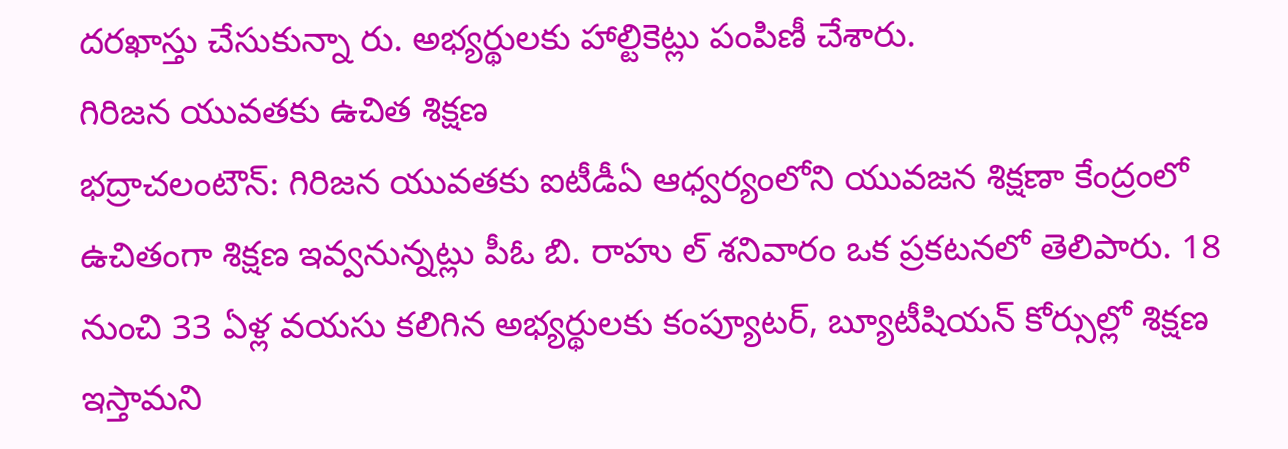దరఖాస్తు చేసుకున్నా రు. అభ్యర్థులకు హాల్టికెట్లు పంపిణీ చేశారు.
గిరిజన యువతకు ఉచిత శిక్షణ
భద్రాచలంటౌన్: గిరిజన యువతకు ఐటీడీఏ ఆధ్వర్యంలోని యువజన శిక్షణా కేంద్రంలో ఉచితంగా శిక్షణ ఇవ్వనున్నట్లు పీఓ బి. రాహు ల్ శనివారం ఒక ప్రకటనలో తెలిపారు. 18 నుంచి 33 ఏళ్ల వయసు కలిగిన అభ్యర్థులకు కంప్యూటర్, బ్యూటీషియన్ కోర్సుల్లో శిక్షణ ఇస్తామని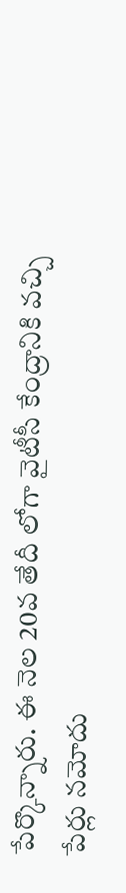పేర్కొన్నారు. ఈ నెల 20వ తేదీ లోగా వైటీసీ కేంద్రానికి వచ్చి పేర్లు నమోదు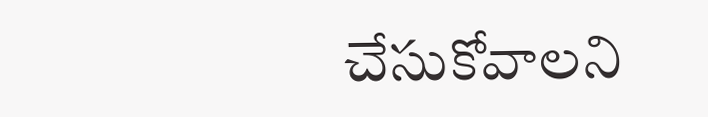చేసుకోవాలని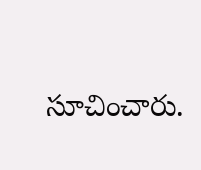సూచించారు.